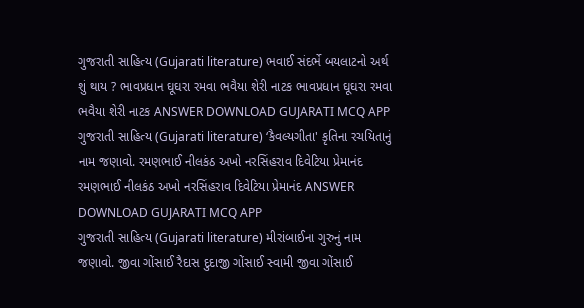ગુજરાતી સાહિત્ય (Gujarati literature) ભવાઈ સંદર્ભે બયલાટનો અર્થ શું થાય ? ભાવપ્રધાન ઘૂઘરા રમવા ભવૈયા શેરી નાટક ભાવપ્રધાન ઘૂઘરા રમવા ભવૈયા શેરી નાટક ANSWER DOWNLOAD GUJARATI MCQ APP
ગુજરાતી સાહિત્ય (Gujarati literature) ‘કૈવલ્યગીતા' કૃતિના રચયિતાનું નામ જણાવો. રમણભાઈ નીલકંઠ અખો નરસિંહરાવ દિવેટિયા પ્રેમાનંદ રમણભાઈ નીલકંઠ અખો નરસિંહરાવ દિવેટિયા પ્રેમાનંદ ANSWER DOWNLOAD GUJARATI MCQ APP
ગુજરાતી સાહિત્ય (Gujarati literature) મીરાંબાઈના ગુરુનું નામ જણાવો. જીવા ગોંસાઈ રૈદાસ દુદાજી ગોંસાઈ સ્વામી જીવા ગોંસાઈ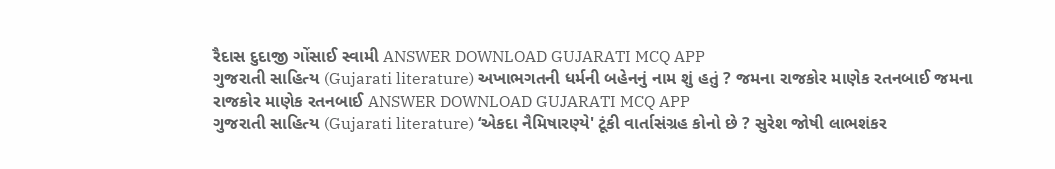રૈદાસ દુદાજી ગોંસાઈ સ્વામી ANSWER DOWNLOAD GUJARATI MCQ APP
ગુજરાતી સાહિત્ય (Gujarati literature) અખાભગતની ધર્મની બહેનનું નામ શું હતું ? જમના રાજકોર માણેક રતનબાઈ જમના રાજકોર માણેક રતનબાઈ ANSWER DOWNLOAD GUJARATI MCQ APP
ગુજરાતી સાહિત્ય (Gujarati literature) ‘એકદા નૈમિષારણ્યે' ટૂંકી વાર્તાસંગ્રહ કોનો છે ? સુરેશ જોષી લાભશંકર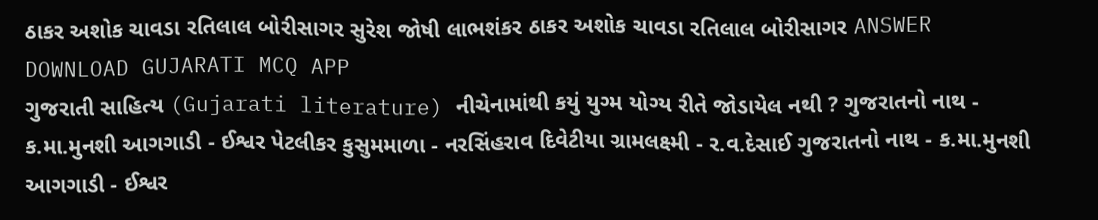ઠાકર અશોક ચાવડા રતિલાલ બોરીસાગર સુરેશ જોષી લાભશંકર ઠાકર અશોક ચાવડા રતિલાલ બોરીસાગર ANSWER DOWNLOAD GUJARATI MCQ APP
ગુજરાતી સાહિત્ય (Gujarati literature) નીચેનામાંથી કયું યુગ્મ યોગ્ય રીતે જોડાયેલ નથી ? ગુજરાતનો નાથ - ક.મા.મુનશી આગગાડી - ઈશ્વર પેટલીકર કુસુમમાળા - નરસિંહરાવ દિવેટીયા ગ્રામલક્ષ્મી - ર.વ.દેસાઈ ગુજરાતનો નાથ - ક.મા.મુનશી આગગાડી - ઈશ્વર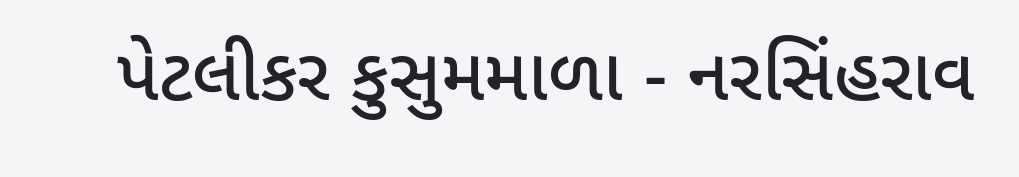પેટલીકર કુસુમમાળા - નરસિંહરાવ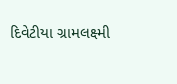દિવેટીયા ગ્રામલક્ષ્મી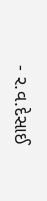- ર.વ.દેસાઈ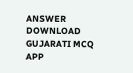ANSWER DOWNLOAD GUJARATI MCQ APP